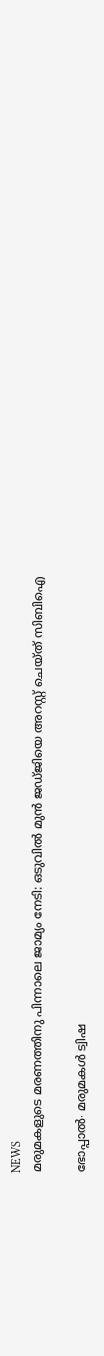NEWS
മരുമകളുടെ മരണത്തിനു പിന്നാലെ ജാമ്യം നേടി: ഒടുവിൽ മുൻ ജഡ്ജിയെ അറസ്റ്റ് ചെയ്ത് സിബിഐ

ഭോപ്പാൽ∙ മരുമകൾ ട്വിഷ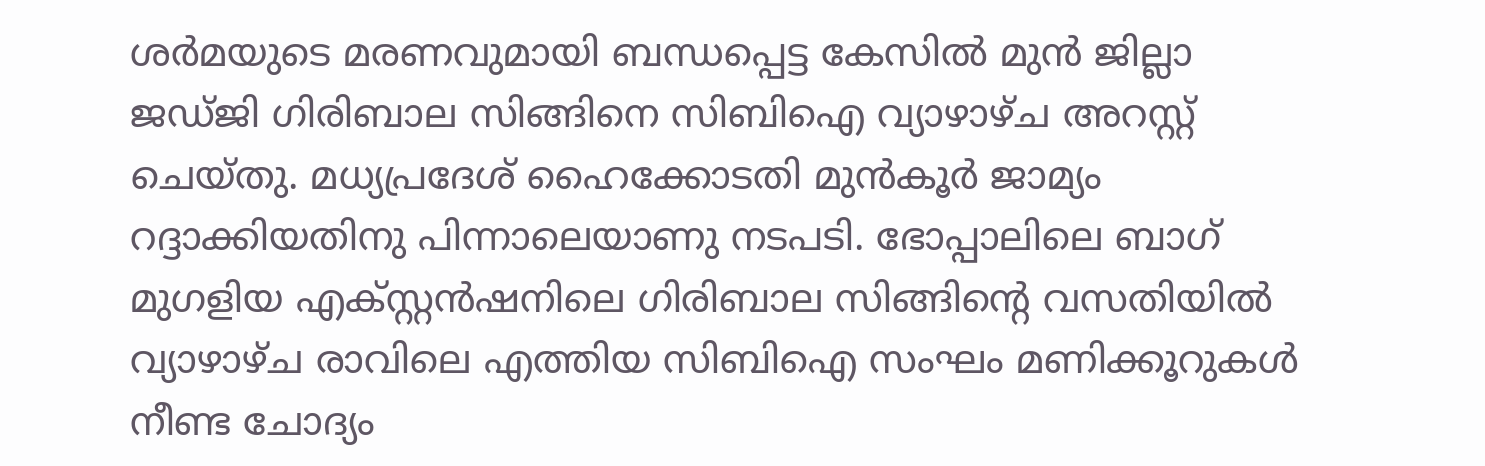ശർമയുടെ മരണവുമായി ബന്ധപ്പെട്ട കേസിൽ മുൻ ജില്ലാ ജഡ്ജി ഗിരിബാല സിങ്ങിനെ സിബിഐ വ്യാഴാഴ്ച അറസ്റ്റ് ചെയ്തു. മധ്യപ്രദേശ് ഹൈക്കോടതി മുൻകൂർ ജാമ്യം റദ്ദാക്കിയതിനു പിന്നാലെയാണു നടപടി. ഭോപ്പാലിലെ ബാഗ് മുഗളിയ എക്സ്റ്റൻഷനിലെ ഗിരിബാല സിങ്ങിന്റെ വസതിയിൽ വ്യാഴാഴ്ച രാവിലെ എത്തിയ സിബിഐ സംഘം മണിക്കൂറുകൾ നീണ്ട ചോദ്യം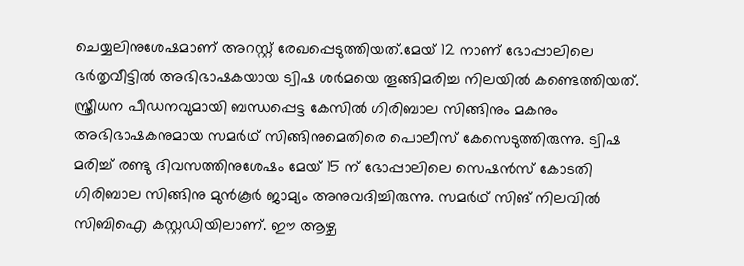ചെയ്യലിനുശേഷമാണ് അറസ്റ്റ് രേഖപ്പെടുത്തിയത്.മേയ് 12 നാണ് ഭോപ്പാലിലെ ഭർതൃവീട്ടിൽ അഭിഭാഷകയായ ട്വിഷ ശർമയെ തൂങ്ങിമരിച്ച നിലയിൽ കണ്ടെത്തിയത്. സ്ത്രീധന പീഡനവുമായി ബന്ധപ്പെട്ട കേസിൽ ഗിരിബാല സിങ്ങിനും മകനും അഭിഭാഷകനുമായ സമർഥ് സിങ്ങിനുമെതിരെ പൊലീസ് കേസെടുത്തിരുന്നു. ട്വിഷ മരിച്ച് രണ്ടു ദിവസത്തിനുശേഷം മേയ് 15 ന് ഭോപ്പാലിലെ സെഷൻസ് കോടതി ഗിരിബാല സിങ്ങിനു മുൻകൂർ ജാമ്യം അനുവദിച്ചിരുന്നു. സമർഥ് സിങ് നിലവിൽ സിബിഐ കസ്റ്റഡിയിലാണ്. ഈ ആഴ്ച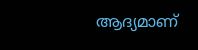ആദ്യമാണ്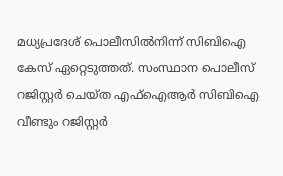മധ്യപ്രദേശ് പൊലീസിൽനിന്ന് സിബിഐ കേസ് ഏറ്റെടുത്തത്. സംസ്ഥാന പൊലീസ് റജിസ്റ്റർ ചെയ്ത എഫ്ഐആർ സിബിഐ വീണ്ടും റജിസ്റ്റർ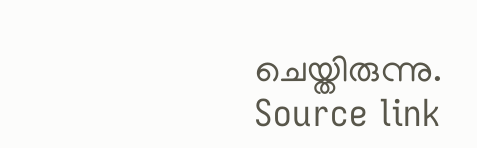ചെയ്തിരുന്നു.
Source link